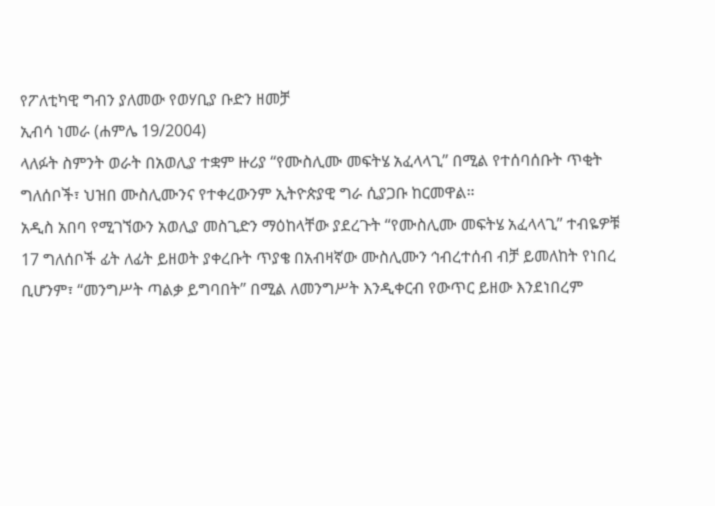የፖለቲካዊ ግብን ያለመው የወሃቢያ ቡድን ዘመቻ
ኢብሳ ነመራ (ሐምሌ 19/2004)
ላለፉት ስምንት ወራት በአወሊያ ተቋም ዙሪያ “የሙስሊሙ መፍትሄ አፈላላጊ” በሚል የተሰባሰቡት ጥቂት ግለሰቦች፣ ህዝበ ሙስሊሙንና የተቀረውንም ኢትዮጵያዊ ግራ ሲያጋቡ ከርመዋል።
አዲስ አበባ የሚገኘውን አወሊያ መስጊድን ማዕከላቸው ያደረጉት “የሙስሊሙ መፍትሄ አፈላላጊ” ተብዬዎቹ 17 ግለሰቦች ፊት ለፊት ይዘወት ያቀረቡት ጥያቄ በአብዛኛው ሙስሊሙን ኅብረተሰብ ብቻ ይመለከት የነበረ ቢሆንም፣ “መንግሥት ጣልቃ ይግባበት” በሚል ለመንግሥት እንዲቀርብ የውጥር ይዘው እንደነበረም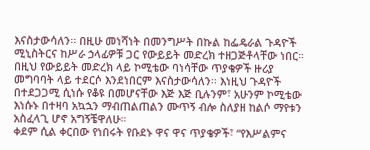እናስታውሳለን፡፡ በዚሁ መነሻነት በመንግሥት በኩል ከፌዴራል ጉዳዮች ሚኒስትርና ከሥራ ኃላፊዎቹ ጋር የውይይት መድረክ ተዘጋጅቶላቸው ነበር።
በዚህ የውይይት መድረክ ላይ ኮሚቴው ባነሳቸው ጥያቄዎች ዙሪያ መግባባት ላይ ተደርሶ እንደነበርም እናስታውሳለን፡፡ እነዚህ ጉዳዮች በተደጋጋሚ ሲነሱ የቆዩ በመሆናቸው እጅ እጅ ቢሉንም፣ አሁንም ኮሚቴው እነሱኑ በተዛባ አኳኋን ማብጠልጠልን ሙጥኝ ብሎ ስለያዘ ከልሶ ማየቱን አስፈላጊ ሆኖ አግኝቼዋለሁ።
ቀደም ሲል ቀርበው የነበሩት የቡደኑ ዋና ዋና ጥያቄዎች፣ “የእሥልምና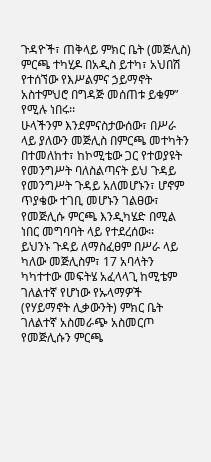ጉዳዮች፣ ጠቅላይ ምክር ቤት (መጅሊስ) ምርጫ ተካሂዶ በአዲስ ይተካ፣ አህበሽ የተሰኘው የእሥልምና ኃይማኖት አስተምህሮ በግዳጅ መሰጠቱ ይቁም” የሚሉ ነበሩ፡፡
ሁላችንም እንደምናስታውሰው፣ በሥራ ላይ ያለውን መጅሊስ በምርጫ መተካትን በተመለከተ፣ ከኮሚቴው ጋር የተወያዩት የመንግሥት ባለስልጣናት ይህ ጉዳይ የመንግሥት ጉዳይ አለመሆኑን፣ ሆኖም ጥያቄው ተገቢ መሆኑን ገልፀው፣ የመጅሊሱ ምርጫ እንዲካሄድ በሚል ነበር መግባባት ላይ የተደረሰው፡፡
ይህንኑ ጉዳይ ለማስፈፀም በሥራ ላይ ካለው መጅሊስም፣ 17 አባላትን ካካተተው መፍትሄ አፈላላጊ ከሚቴም ገለልተኛ የሆነው የኡላማዎች (የሃይማኖት ሊቃውንት) ምክር ቤት ገለልተኛ አስመራጭ አስመርጦ የመጅሊሱን ምርጫ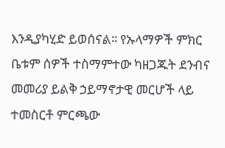እንዲያካሂድ ይወሰናል፡፡ የኡላማዎች ምክር ቤቱም ሰዎች ተስማምተው ካዘጋጁት ደንብና መመሪያ ይልቅ ኃይማኖታዊ መርሆች ላይ ተመስርቶ ምርጫው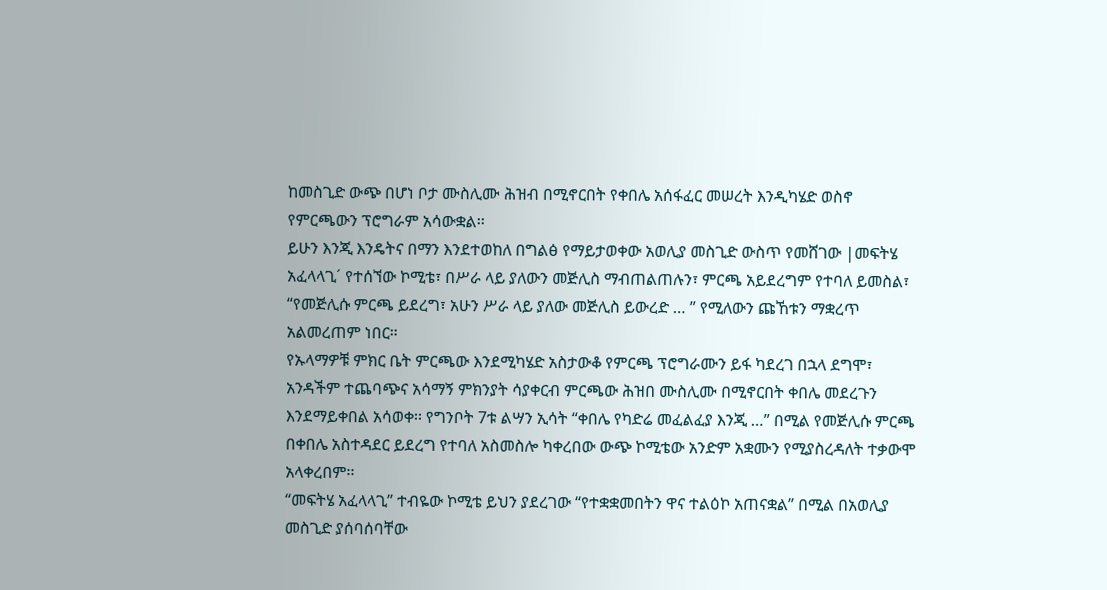ከመስጊድ ውጭ በሆነ ቦታ ሙስሊሙ ሕዝብ በሚኖርበት የቀበሌ አሰፋፈር መሠረት እንዲካሄድ ወስኖ የምርጫውን ፕሮግራም አሳውቋል፡፡
ይሁን እንጂ እንዴትና በማን እንደተወከለ በግልፅ የማይታወቀው አወሊያ መስጊድ ውስጥ የመሸገው |መፍትሄ አፈላላጊ´ የተሰኘው ኮሚቴ፣ በሥራ ላይ ያለውን መጅሊስ ማብጠልጠሉን፣ ምርጫ አይደረግም የተባለ ይመስል፣ “የመጅሊሱ ምርጫ ይደረግ፣ አሁን ሥራ ላይ ያለው መጅሊስ ይውረድ … ” የሚለውን ጩኸቱን ማቋረጥ አልመረጠም ነበር።
የኡላማዎቹ ምክር ቤት ምርጫው እንደሚካሄድ አስታውቆ የምርጫ ፕሮግራሙን ይፋ ካደረገ በኋላ ደግሞ፣ አንዳችም ተጨባጭና አሳማኝ ምክንያት ሳያቀርብ ምርጫው ሕዝበ ሙስሊሙ በሚኖርበት ቀበሌ መደረጉን እንደማይቀበል አሳወቀ፡፡ የግንቦት 7ቱ ልሣን ኢሳት “ቀበሌ የካድሬ መፈልፈያ እንጂ …” በሚል የመጅሊሱ ምርጫ በቀበሌ አስተዳደር ይደረግ የተባለ አስመስሎ ካቀረበው ውጭ ኮሚቴው አንድም አቋሙን የሚያስረዳለት ተቃውሞ አላቀረበም፡፡
“መፍትሄ አፈላላጊ” ተብዬው ኮሚቴ ይህን ያደረገው “የተቋቋመበትን ዋና ተልዕኮ አጠናቋል” በሚል በአወሊያ መስጊድ ያሰባሰባቸው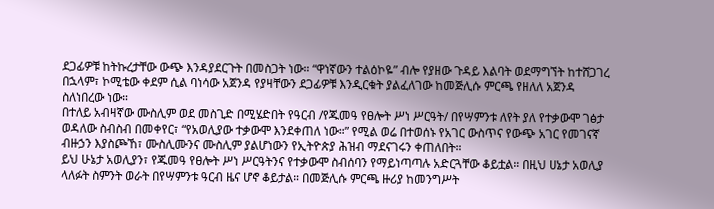ደጋፊዎቹ ከትኩረታቸው ውጭ እንዳያደርጉት በመስጋት ነው። “ዋነኛውን ተልዕኮዬ” ብሎ የያዘው ጉዳይ እልባት ወደማግኘት ከተሸጋገረ በኋላም፣ ኮሚቴው ቀደም ሲል ባነሳው አጀንዳ የያዛቸውን ደጋፊዎቹ እንዲርቁት ያልፈለገው ከመጅሊሱ ምርጫ የዘለለ አጀንዳ ስለነበረው ነው።
በተለይ አብዛኛው ሙስሊም ወደ መስጊድ በሚሄድበት የዓርብ /የጁመዓ የፀሎት ሥነ ሥርዓት/ በየሣምንቱ ለየት ያለ የተቃውሞ ገፅታ ወዳለው ስብስብ በመቀየር፣ “የአወሊያው ተቃውሞ እንደቀጠለ ነው።” የሚል ወሬ በተወሰኑ የአገር ውስጥና የውጭ አገር የመገናኛ ብዙኃን እያስጮኸ፣ ሙስሊሙንና ሙስሊም ያልሆነውን የኢትዮጵያ ሕዝብ ማደናገሩን ቀጠለበት።
ይህ ሁኔታ አወሊያን፣ የጁመዓ የፀሎት ሥነ ሥርዓትንና የተቃውሞ ስብሰባን የማይነጣጣሉ አድርጓቸው ቆይቷል። በዚህ ሀኔታ አወሊያ ላለፉት ስምንት ወራት በየሣምንቱ ዓርብ ዜና ሆኖ ቆይታል። በመጅሊሱ ምርጫ ዙሪያ ከመንግሥት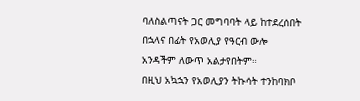ባለስልጣናት ጋር መግባባት ላይ ከተደረሰበት በኋላና በፊት የአወሊያ የዓርብ ውሎ አንዳችም ለውጥ አልታየበትም።
በዚህ አኳኋን የአወሊያን ትኩሳት ተንከባክቦ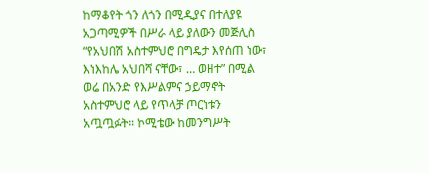ከማቆየት ጎን ለጎን በሚዲያና በተለያዩ አጋጣሚዎች በሥራ ላይ ያለውን መጅሊስ “የአህበሽ አስተምህሮ በግዴታ እየሰጠ ነው፣ እነእከሌ አህበሻ ናቸው፣ … ወዘተ” በሚል ወሬ በአንድ የእሥልምና ኃይማኖት አስተምህሮ ላይ የጥላቻ ጦርነቱን አጧጧፉት። ኮሚቴው ከመንግሥት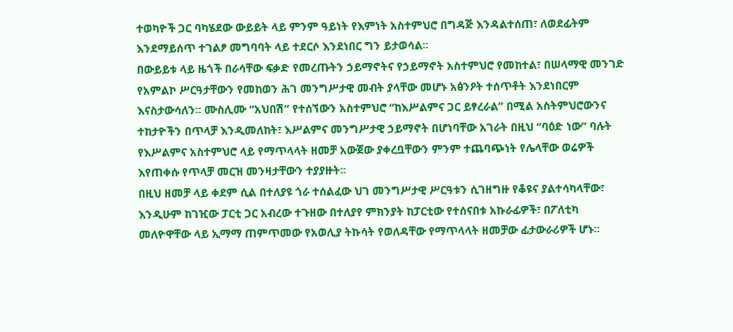ተወካዮች ጋር ባካሄደው ውይይት ላይ ምንም ዓይነት የእምነት አስተምህሮ በግዳጅ እንዳልተሰጠ፣ ለወደፊትም እንደማይሰጥ ተገልፆ መግባባት ላይ ተደርሶ እንደነበር ግን ይታወሳል፡፡
በውይይቱ ላይ ዜጎች በራሳቸው ፍቃድ የመረጡትን ኃይማኖትና የኃይማኖት አስተምህሮ የመከተል፣ በሠላማዊ መንገድ የአምልኮ ሥርዓታቸውን የመከወን ሕገ መንግሥታዊ መብት ያላቸው መሆኑ አፅንዖት ተሰጥቶት እንደነበርም እናስታውሳለን፡፡ ሙስሊሙ “አህበሽ” የተሰኘውን አስተምህሮ “ከእሥልምና ጋር ይፃረራል” በሚል አስትምህሮውንና ተከታዮችን በጥላቻ እንዲመለከት፣ እሥልምና መንግሥታዊ ኃይማኖት በሆነባቸው አገራት በዚህ “ባዕድ ነው” ባሉት የእሥልምና አስተምህሮ ላይ የማጥላላት ዘመቻ አውጀው ያቀረቧቸውን ምንም ተጨባጭነት የሌላቸው ወሬዎች እየጠቀሱ የጥላቻ መርዝ መንዛታቸውን ተያያዙት፡፡
በዚህ ዘመቻ ላይ ቀደም ሲል በተለያዩ ጎራ ተሰልፈው ህገ መንግሥታዊ ሥርዓቱን ሲገዘግዙ የቆዩና ያልተሳካላቸው፣ እንዲሁም ከገዢው ፓርቲ ጋር አብረው ተጉዘው በተለያየ ምክንያት ከፓርቲው የተሰናበቱ አኩራፊዎች፣ በፖለቲካ መለዮዋቸው ላይ ኢማማ ጠምጥመው የአወሊያ ትኩሳት የወለዳቸው የማጥላላት ዘመቻው ፊታውራሪዎች ሆኑ።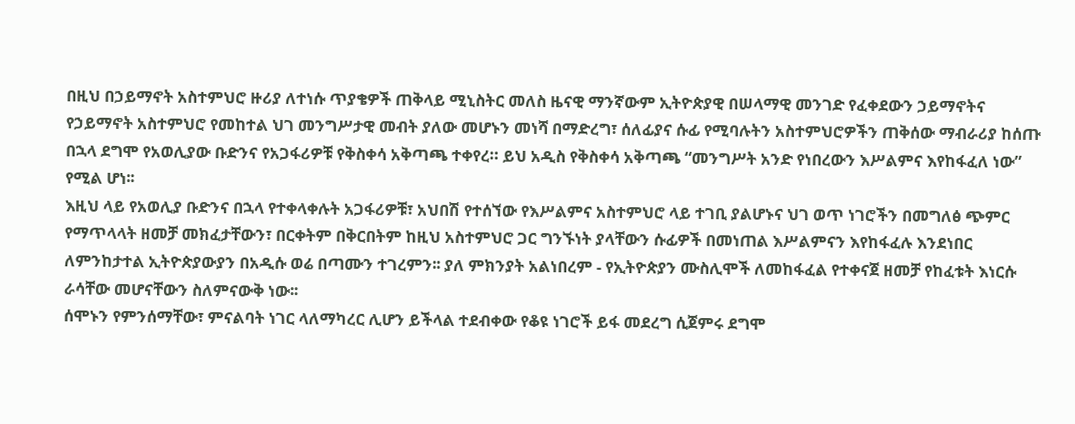በዚህ በኃይማኖት አስተምህሮ ዙሪያ ለተነሱ ጥያቄዎች ጠቅላይ ሚኒስትር መለስ ዜናዊ ማንኛውም ኢትዮጵያዊ በሠላማዊ መንገድ የፈቀደውን ኃይማኖትና የኃይማኖት አስተምህሮ የመከተል ህገ መንግሥታዊ መብት ያለው መሆኑን መነሻ በማድረግ፣ ሰለፊያና ሱፊ የሚባሉትን አስተምህሮዎችን ጠቅሰው ማብራሪያ ከሰጡ በኋላ ደግሞ የአወሊያው ቡድንና የአጋፋሪዎቹ የቅስቀሳ አቅጣጫ ተቀየረ። ይህ አዲስ የቅስቀሳ አቅጣጫ “መንግሥት አንድ የነበረውን እሥልምና እየከፋፈለ ነው” የሚል ሆነ፡፡
እዚህ ላይ የአወሊያ ቡድንና በኋላ የተቀላቀሉት አጋፋሪዎቹ፣ አህበሽ የተሰኘው የእሥልምና አስተምህሮ ላይ ተገቢ ያልሆኑና ህገ ወጥ ነገሮችን በመግለፅ ጭምር የማጥላላት ዘመቻ መክፈታቸውን፣ በርቀትም በቅርበትም ከዚህ አስተምህሮ ጋር ግንኙነት ያላቸውን ሱፊዎች በመነጠል እሥልምናን እየከፋፈሉ እንደነበር ለምንከታተል ኢትዮጵያውያን በአዲሱ ወሬ በጣሙን ተገረምን፡፡ ያለ ምክንያት አልነበረም - የኢትዮጵያን ሙስሊሞች ለመከፋፈል የተቀናጀ ዘመቻ የከፈቱት እነርሱ ራሳቸው መሆናቸውን ስለምናውቅ ነው፡፡
ሰሞኑን የምንሰማቸው፣ ምናልባት ነገር ላለማካረር ሊሆን ይችላል ተደብቀው የቆዩ ነገሮች ይፋ መደረግ ሲጀምሩ ደግሞ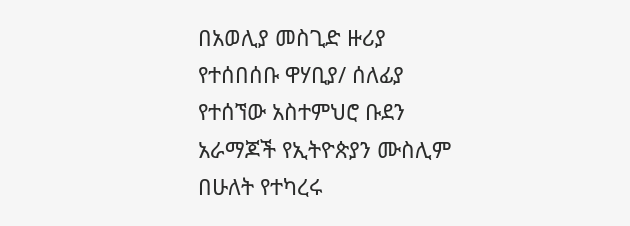በአወሊያ መስጊድ ዙሪያ የተሰበሰቡ ዋሃቢያ/ ሰለፊያ የተሰኘው አስተምህሮ ቡደን አራማጆች የኢትዮጵያን ሙስሊም በሁለት የተካረሩ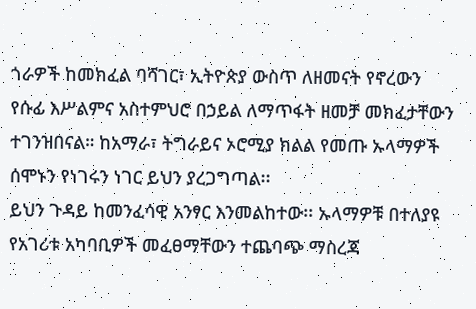ጎራዎች ከመክፈል ባሻገር፣ ኢትዮጵያ ውስጥ ለዘመናት የኖረውን የሱፊ እሥልምና አስተምህሮ በኃይል ለማጥፋት ዘመቻ መክፈታቸውን ተገንዝበናል። ከአማራ፣ ትግራይና ኦሮሚያ ክልል የመጡ ኡላማዎች ሰሞኑን የነገሩን ነገር ይህን ያረጋግጣል፡፡
ይህን ጉዳይ ከመንፈሳዊ አንፃር እንመልከተው፡፡ ኡላማዎቹ በተለያዩ የአገሪቱ አካባቢዎች መፈፀማቸውን ተጨባጭ ማስረጃ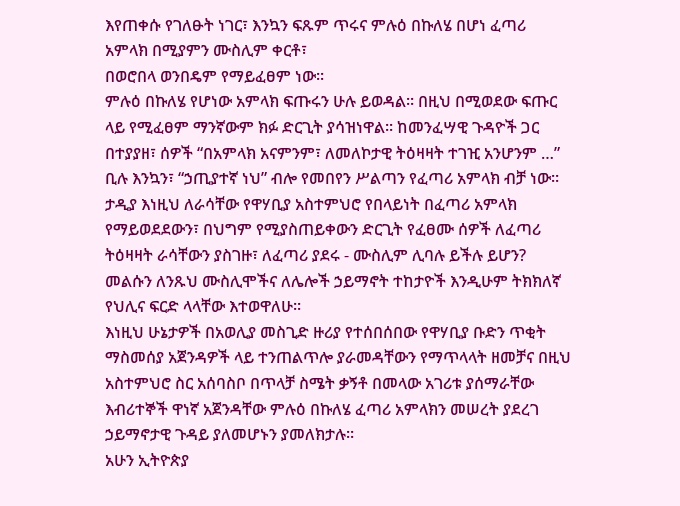እየጠቀሱ የገለፁት ነገር፣ እንኳን ፍጹም ጥሩና ምሉዕ በኩለሄ በሆነ ፈጣሪ አምላክ በሚያምን ሙስሊም ቀርቶ፣
በወሮበላ ወንበዴም የማይፈፀም ነው፡፡
ምሉዕ በኩለሄ የሆነው አምላክ ፍጡሩን ሁሉ ይወዳል፡፡ በዚህ በሚወደው ፍጡር ላይ የሚፈፀም ማንኛውም ክፉ ድርጊት ያሳዝነዋል፡፡ ከመንፈሣዊ ጉዳዮች ጋር በተያያዘ፣ ሰዎች “በአምላክ አናምንም፣ ለመለኮታዊ ትዕዛዛት ተገዢ አንሆንም …” ቢሉ እንኳን፣ “ኃጢያተኛ ነህ” ብሎ የመበየን ሥልጣን የፈጣሪ አምላክ ብቻ ነው፡፡
ታዲያ እነዚህ ለራሳቸው የዋሃቢያ አስተምህሮ የበላይነት በፈጣሪ አምላክ የማይወደደውን፣ በህግም የሚያስጠይቀውን ድርጊት የፈፀሙ ሰዎች ለፈጣሪ ትዕዛዛት ራሳቸውን ያስገዙ፣ ለፈጣሪ ያደሩ - ሙስሊም ሊባሉ ይችሉ ይሆን? መልሱን ለንጹህ ሙስሊሞችና ለሌሎች ኃይማኖት ተከታዮች እንዲሁም ትክክለኛ የህሊና ፍርድ ላላቸው እተወዋለሁ፡፡
እነዚህ ሁኔታዎች በአወሊያ መስጊድ ዙሪያ የተሰበሰበው የዋሃቢያ ቡድን ጥቂት ማስመሰያ አጀንዳዎች ላይ ተንጠልጥሎ ያራመዳቸውን የማጥላላት ዘመቻና በዚህ አስተምህሮ ስር አሰባስቦ በጥላቻ ስሜት ቃኝቶ በመላው አገሪቱ ያሰማራቸው እብሪተኞች ዋነኛ አጀንዳቸው ምሉዕ በኩለሄ ፈጣሪ አምላክን መሠረት ያደረገ ኃይማኖታዊ ጉዳይ ያለመሆኑን ያመለክታሉ፡፡
አሁን ኢትዮጵያ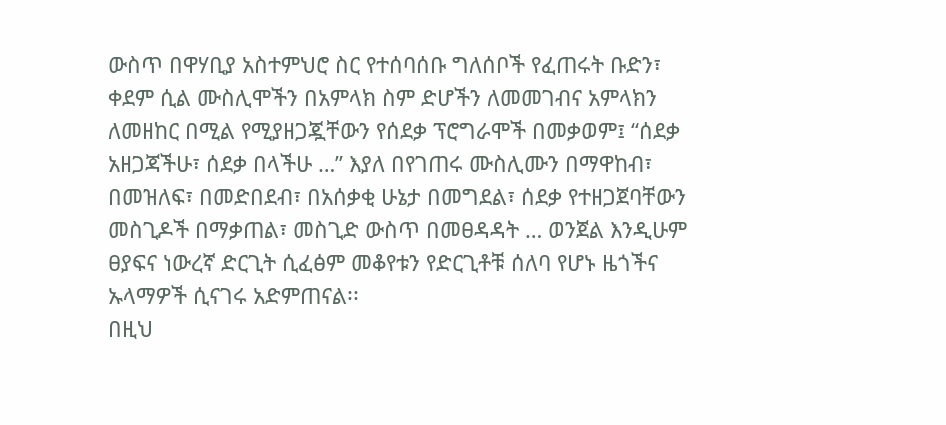ውስጥ በዋሃቢያ አስተምህሮ ስር የተሰባሰቡ ግለሰቦች የፈጠሩት ቡድን፣ ቀደም ሲል ሙስሊሞችን በአምላክ ስም ድሆችን ለመመገብና አምላክን ለመዘከር በሚል የሚያዘጋጇቸውን የሰደቃ ፕሮግራሞች በመቃወም፤ “ሰደቃ አዘጋጃችሁ፣ ሰደቃ በላችሁ …” እያለ በየገጠሩ ሙስሊሙን በማዋከብ፣ በመዝለፍ፣ በመድበደብ፣ በአሰቃቂ ሁኔታ በመግደል፣ ሰደቃ የተዘጋጀባቸውን መስጊዶች በማቃጠል፣ መስጊድ ውስጥ በመፀዳዳት … ወንጀል እንዲሁም ፀያፍና ነውረኛ ድርጊት ሲፈፅም መቆየቱን የድርጊቶቹ ሰለባ የሆኑ ዜጎችና ኡላማዎች ሲናገሩ አድምጠናል፡፡
በዚህ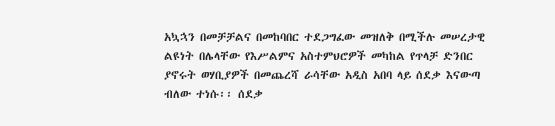አኳኋን በመቻቻልና በመከባበር ተደጋግፈው መዝለቅ በሚችሉ መሠረታዊ ልዩነት በሌላቸው የእሥልምና አስተምህሮዎች መካከል የጥላቻ ድንበር ያኖሩት ወሃቢያዎች በመጨረሻ ራሳቸው አዲስ አበባ ላይ ሰደቃ እናውጣ ብለው ተነሱ፡፡ ሰደቃ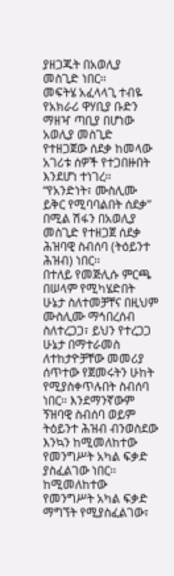ያዘጋጁት በአወሊያ መስጊድ ነበር፡፡
መፍትሄ አፈላላጊ ተብዬ የአክራሪ ዋሃቢያ ቡድን ማዘዣ ጣቢያ በሆነው አወሊያ መስጊድ የተዘጋጀው ሰደቃ ከመላው አገሪቱ ሰዎች የተጋበዙበት እንደሆነ ተነገረ፡፡ “የአንድነት፣ ሙስሊሙ ይቅር የሚባባልበት ሰደቃ” በሚል ሽፋን በአወሊያ መስጊድ የተዘጋጀ ሰደቃ ሕዝባዊ ስብሰባ (ትዕይንተ ሕዝብ) ነበር፡፡
በተለይ የመጅሊሱ ምርጫ በሠላም የሚካሄድበት ሁኔታ ስለተመቻቸና በዚህም ሙስሊሙ ማኅበረሰብ ስለተረጋጋ፣ ይህን የተረጋጋ ሁኔታ በማተራመስ ለተከታዮቻቸው መመሪያ ሰጥተው የጀመሩትን ሁከት የሚያስቀጥሉበት ስብሰባ ነበር፡፡ እንደማንኛውም ኝዝባዊ ስብሰባ ወይም ትዕይንተ ሕዝብ ብንወስደው እንኳን ከሚመለከተው የመንግሥት አካል ፍቃድ ያስፈልገው ነበር፡፡
ከሚመለከተው የመንግሥት አካል ፍቃድ ማግኘት የሚያስፈልገው፣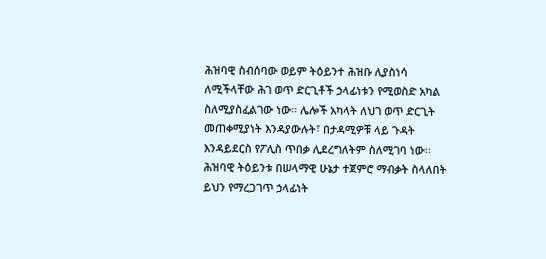ሕዝባዊ ስብሰባው ወይም ትዕይንተ ሕዝቡ ሊያስነሳ ለሚችላቸው ሕገ ወጥ ድርጊቶች ኃላፊነቱን የሚወስድ አካል ስለሚያስፈልገው ነው፡፡ ሌሎች አካላት ለህገ ወጥ ድርጊት መጠቀሚያነት እንዳያውሉት፣ በታዳሚዎቹ ላይ ጉዳት እንዳይደርስ የፖሊስ ጥበቃ ሊደረግለትም ስለሚገባ ነው፡፡ ሕዝባዊ ትዕይንቱ በሠላማዊ ሁኔታ ተጀምሮ ማብቃት ስላለበት ይህን የማረጋገጥ ኃላፊነት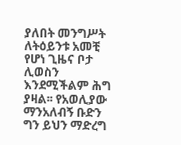ያለበት መንግሥት ለትዕይንቱ አመቺ የሆነ ጊዜና ቦታ ሊወስን እንደሚችልም ሕግ ያዛል፡፡ የአወሊያው ማንአለብኝ ቡድን ግን ይህን ማድረግ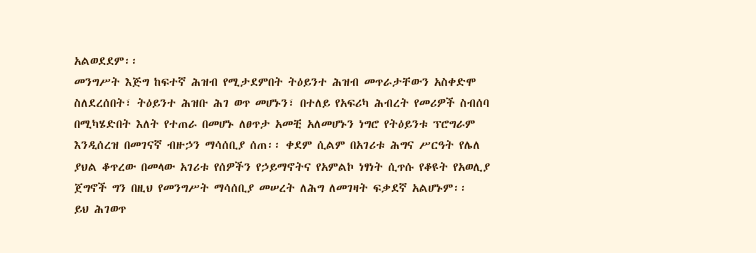አልወደደም፡፡
መንግሥት እጅግ ከፍተኛ ሕዝብ የሚታደምበት ትዕይንተ ሕዝብ መጥራታቸውን አስቀድሞ ስለደረሰበት፣ ትዕይንተ ሕዝቡ ሕገ ወጥ መሆኑን፣ በተለይ የአፍሪካ ሕብረት የመሪዎች ስብሰባ በሚካሄድበት እለት የተጠራ በመሆኑ ለፀጥታ አመቺ አለመሆኑን ነግሮ የትዕይንቱ ፕሮግራም እንዲሰረዝ በመገናኛ ብዙኃን ማሳሰቢያ ሰጠ፡፡ ቀደም ሲልም በአገሪቱ ሕግና ሥርዓት የሌለ ያህል ቆጥረው በመላው አገሪቱ የሰዎችን የኃይማኖትና የአምልኮ ነፃነት ሲጥሱ የቆዩት የአወሊያ ጀግኖች ግን በዚህ የመንግሥት ማሳሰቢያ መሠረት ለሕግ ለመገዛት ፍቃደኛ አልሆኑም፡፡
ይህ ሕገወጥ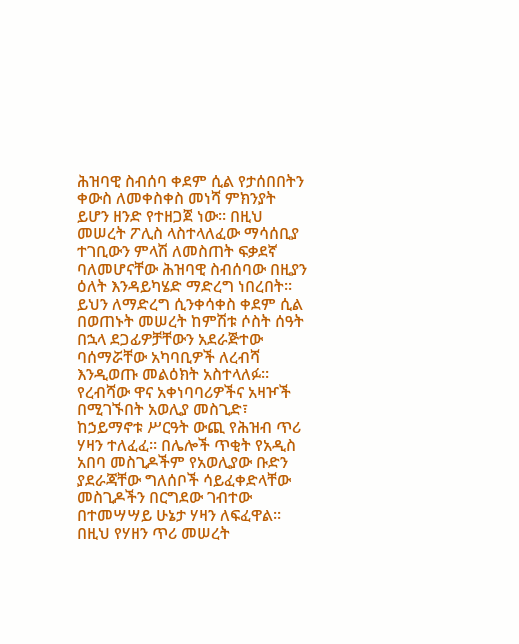ሕዝባዊ ስብሰባ ቀደም ሲል የታሰበበትን ቀውስ ለመቀስቀስ መነሻ ምክንያት ይሆን ዘንድ የተዘጋጀ ነው፡፡ በዚህ መሠረት ፖሊስ ላስተላለፈው ማሳሰቢያ ተገቢውን ምላሽ ለመስጠት ፍቃደኛ ባለመሆናቸው ሕዝባዊ ስብሰባው በዚያን ዕለት እንዳይካሄድ ማድረግ ነበረበት፡፡ ይህን ለማድረግ ሲንቀሳቀስ ቀደም ሲል በወጠኑት መሠረት ከምሽቱ ሶስት ሰዓት በኋላ ደጋፊዎቻቸውን አደራጅተው ባሰማሯቸው አካባቢዎች ለረብሻ እንዲወጡ መልዕክት አስተላለፉ፡፡
የረብሻው ዋና አቀነባባሪዎችና አዛዦች በሚገኙበት አወሊያ መስጊድ፣ ከኃይማኖቱ ሥርዓት ውጪ የሕዝብ ጥሪ ሃዛን ተለፈፈ፡፡ በሌሎች ጥቂት የአዲስ አበባ መስጊዶችም የአወሊያው ቡድን ያደራጃቸው ግለሰቦች ሳይፈቀድላቸው መስጊዶችን በርግደው ገብተው በተመሣሣይ ሁኔታ ሃዛን ለፍፈዋል፡፡
በዚህ የሃዘን ጥሪ መሠረት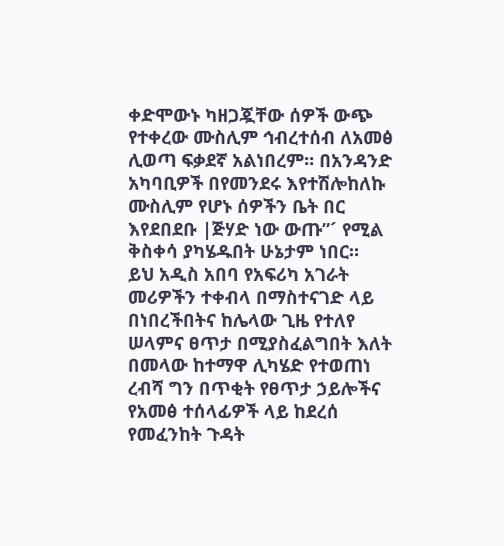ቀድሞውኑ ካዘጋጇቸው ሰዎች ውጭ የተቀረው ሙስሊም ኅብረተሰብ ለአመፅ ሊወጣ ፍቃደኛ አልነበረም፡፡ በአንዳንድ አካባቢዎች በየመንደሩ እየተሽሎከለኩ ሙስሊም የሆኑ ሰዎችን ቤት በር እየደበደቡ |ጅሃድ ነው ውጡ”´ የሚል ቅስቀሳ ያካሄዱበት ሁኔታም ነበር።
ይህ አዲስ አበባ የአፍሪካ አገራት መሪዎችን ተቀብላ በማስተናገድ ላይ በነበረችበትና ከሌላው ጊዜ የተለየ ሠላምና ፀጥታ በሚያስፈልግበት እለት በመላው ከተማዋ ሊካሄድ የተወጠነ ረብሻ ግን በጥቂት የፀጥታ ኃይሎችና የአመፅ ተሰላፊዎች ላይ ከደረሰ የመፈንከት ጉዳት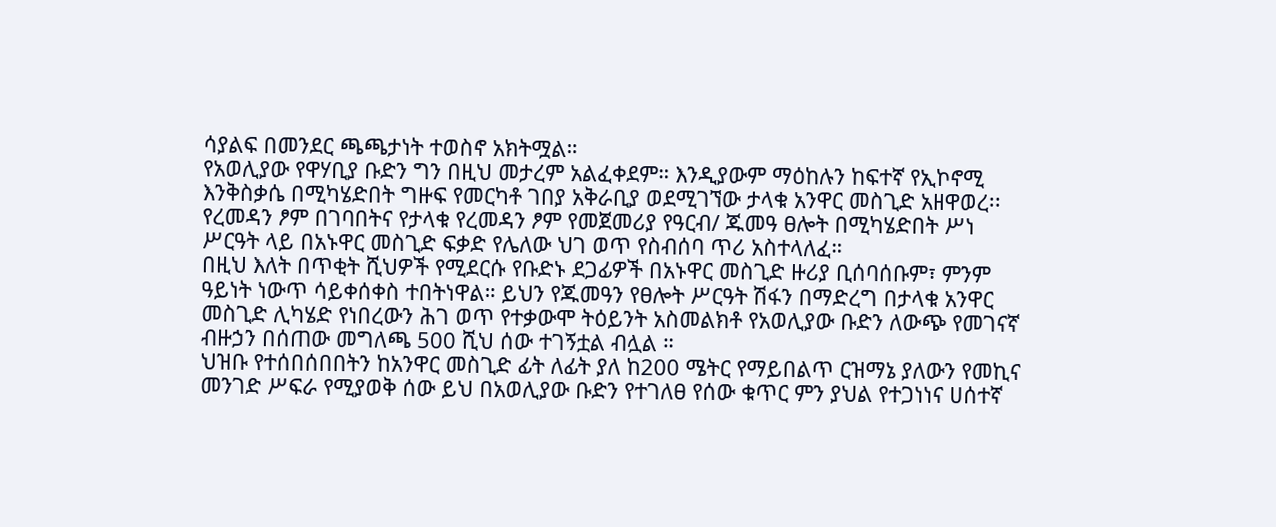ሳያልፍ በመንደር ጫጫታነት ተወስኖ አክትሟል።
የአወሊያው የዋሃቢያ ቡድን ግን በዚህ መታረም አልፈቀደም። እንዲያውም ማዕከሉን ከፍተኛ የኢኮኖሚ እንቅስቃሴ በሚካሄድበት ግዙፍ የመርካቶ ገበያ አቅራቢያ ወደሚገኘው ታላቁ አንዋር መስጊድ አዘዋወረ፡፡ የረመዳን ፆም በገባበትና የታላቁ የረመዳን ፆም የመጀመሪያ የዓርብ/ ጁመዓ ፀሎት በሚካሄድበት ሥነ ሥርዓት ላይ በአኑዋር መስጊድ ፍቃድ የሌለው ህገ ወጥ የስብሰባ ጥሪ አስተላለፈ።
በዚህ እለት በጥቂት ሺህዎች የሚደርሱ የቡድኑ ደጋፊዎች በአኑዋር መስጊድ ዙሪያ ቢሰባሰቡም፣ ምንም ዓይነት ነውጥ ሳይቀሰቀስ ተበትነዋል። ይህን የጁመዓን የፀሎት ሥርዓት ሽፋን በማድረግ በታላቁ አንዋር መስጊድ ሊካሄድ የነበረውን ሕገ ወጥ የተቃውሞ ትዕይንት አስመልክቶ የአወሊያው ቡድን ለውጭ የመገናኛ ብዙኃን በሰጠው መግለጫ 500 ሺህ ሰው ተገኝቷል ብሏል ።
ህዝቡ የተሰበሰበበትን ከአንዋር መስጊድ ፊት ለፊት ያለ ከ200 ሜትር የማይበልጥ ርዝማኔ ያለውን የመኪና መንገድ ሥፍራ የሚያወቅ ሰው ይህ በአወሊያው ቡድን የተገለፀ የሰው ቁጥር ምን ያህል የተጋነነና ሀሰተኛ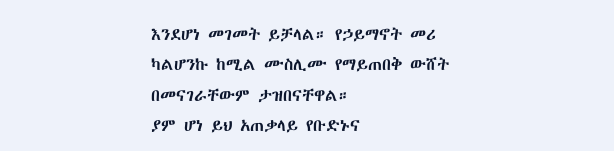እንደሆነ መገመት ይቻላል። የኃይማኖት መሪ ካልሆንኩ ከሚል ሙስሊሙ የማይጠበቅ ውሸት በመናገራቸውም ታዝበናቸዋል።
ያም ሆነ ይህ አጠቃላይ የቡድኑና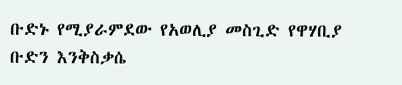ቡድኑ የሚያራምደው የአወሊያ መስጊድ የዋሃቢያ ቡድን እንቅስቃሴ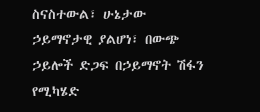ስናስተውል፣ ሁኔታው ኃይማኖታዊ ያልሆነ፣ በውጭ ኃይሎች ድጋፍ በኃይማኖት ሽፋን የሚካሄድ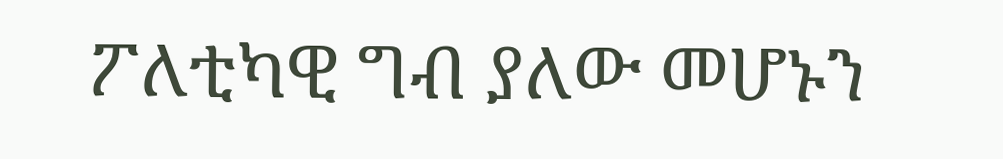ፖለቲካዊ ግብ ያለው መሆኑን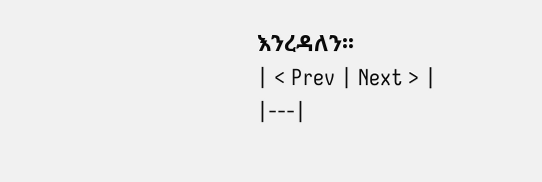እንረዳለን፡፡
| < Prev | Next > |
|---|